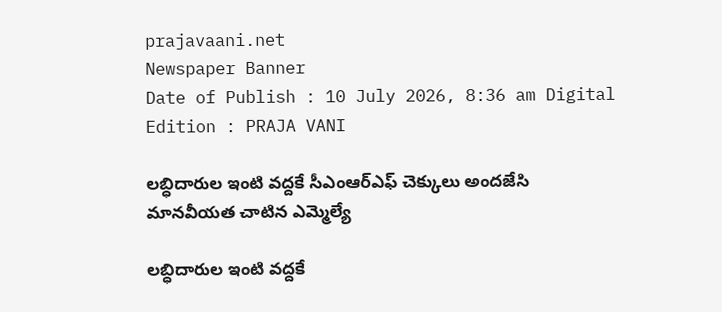prajavaani.net
Newspaper Banner
Date of Publish : 10 July 2026, 8:36 am Digital Edition : PRAJA VANI

లబ్ధిదారుల ఇంటి వద్దకే సీఎంఆర్ఎఫ్ చెక్కులు అందజేసి మానవీయత చాటిన ఎమ్మెల్యే

లబ్ధిదారుల ఇంటి వద్దకే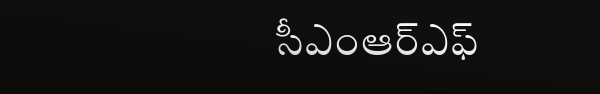సీఎంఆర్ఎఫ్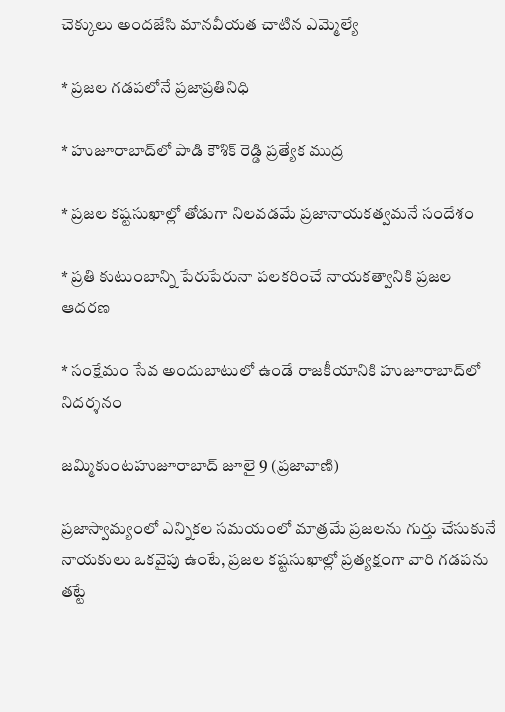చెక్కులు అందజేసి మానవీయత చాటిన ఎమ్మెల్యే

* ప్రజల గడపలోనే ప్రజాప్రతినిధి

* హుజూరాబాద్‌లో పాడి కౌశిక్ రెడ్డి ప్రత్యేక ముద్ర

* ప్రజల కష్టసుఖాల్లో తోడుగా నిలవడమే ప్రజానాయకత్వమనే సందేశం

* ప్రతి కుటుంబాన్ని పేరుపేరునా పలకరించే నాయకత్వానికి ప్రజల ఆదరణ

* సంక్షేమం సేవ అందుబాటులో ఉండే రాజకీయానికి హుజూరాబాద్‌లో నిదర్శనం

జమ్మికుంటహుజూరాబాద్ జూలై 9 (ప్రజావాణి)

ప్రజాస్వామ్యంలో ఎన్నికల సమయంలో మాత్రమే ప్రజలను గుర్తు చేసుకునే నాయకులు ఒకవైపు ఉంటే, ప్రజల కష్టసుఖాల్లో ప్రత్యక్షంగా వారి గడపను తట్టే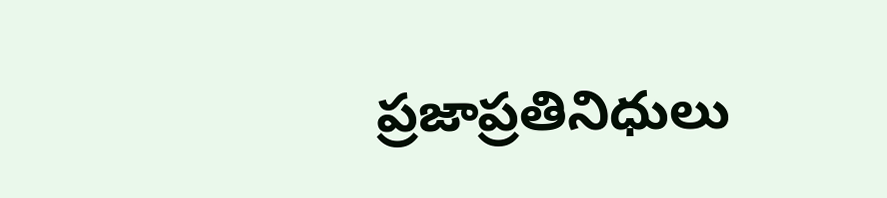ప్రజాప్రతినిధులు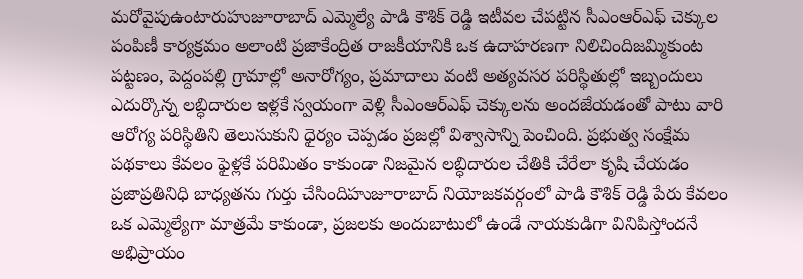మరోవైపుఉంటారుహుజూరాబాద్ ఎమ్మెల్యే పాడి కౌశిక్ రెడ్డి ఇటీవల చేపట్టిన సీఎంఆర్ఎఫ్ చెక్కుల పంపిణీ కార్యక్రమం అలాంటి ప్రజాకేంద్రిత రాజకీయానికి ఒక ఉదాహరణగా నిలిచిందిజమ్మికుంట పట్టణం, పెద్దంపల్లి గ్రామాల్లో అనారోగ్యం, ప్రమాదాలు వంటి అత్యవసర పరిస్థితుల్లో ఇబ్బందులు ఎదుర్కొన్న లబ్ధిదారుల ఇళ్లకే స్వయంగా వెళ్లి సీఎంఆర్ఎఫ్ చెక్కులను అందజేయడంతో పాటు వారి ఆరోగ్య పరిస్థితిని తెలుసుకుని ధైర్యం చెప్పడం ప్రజల్లో విశ్వాసాన్ని పెంచింది. ప్రభుత్వ సంక్షేమ పథకాలు కేవలం ఫైళ్లకే పరిమితం కాకుండా నిజమైన లబ్ధిదారుల చేతికి చేరేలా కృషి చేయడం ప్రజాప్రతినిధి బాధ్యతను గుర్తు చేసిందిహుజూరాబాద్ నియోజకవర్గంలో పాడి కౌశిక్ రెడ్డి పేరు కేవలం ఒక ఎమ్మెల్యేగా మాత్రమే కాకుండా, ప్రజలకు అందుబాటులో ఉండే నాయకుడిగా వినిపిస్తోందనే అభిప్రాయం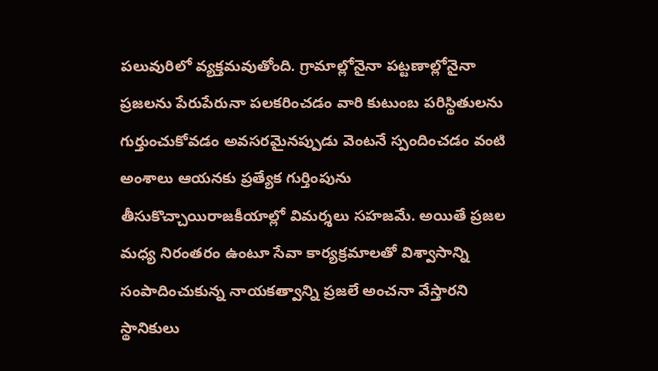పలువురిలో వ్యక్తమవుతోంది. గ్రామాల్లోనైనా పట్టణాల్లోనైనా ప్రజలను పేరుపేరునా పలకరించడం వారి కుటుంబ పరిస్థితులను గుర్తుంచుకోవడం అవసరమైనప్పుడు వెంటనే స్పందించడం వంటి అంశాలు ఆయనకు ప్రత్యేక గుర్తింపును తీసుకొచ్చాయిరాజకీయాల్లో విమర్శలు సహజమే. అయితే ప్రజల మధ్య నిరంతరం ఉంటూ సేవా కార్యక్రమాలతో విశ్వాసాన్ని సంపాదించుకున్న నాయకత్వాన్ని ప్రజలే అంచనా వేస్తారని స్థానికులు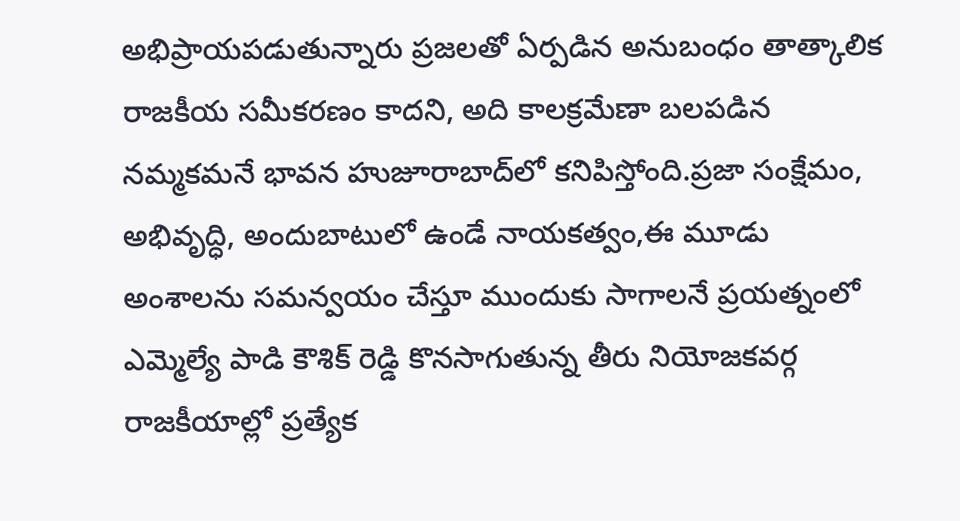అభిప్రాయపడుతున్నారు ప్రజలతో ఏర్పడిన అనుబంధం తాత్కాలిక రాజకీయ సమీకరణం కాదని, అది కాలక్రమేణా బలపడిన నమ్మకమనే భావన హుజూరాబాద్‌లో కనిపిస్తోంది.ప్రజా సంక్షేమం, అభివృద్ధి, అందుబాటులో ఉండే నాయకత్వం,ఈ మూడు అంశాలను సమన్వయం చేస్తూ ముందుకు సాగాలనే ప్రయత్నంలో ఎమ్మెల్యే పాడి కౌశిక్ రెడ్డి కొనసాగుతున్న తీరు నియోజకవర్గ రాజకీయాల్లో ప్రత్యేక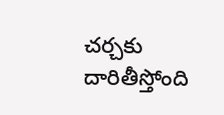చర్చకు దారితీస్తోంది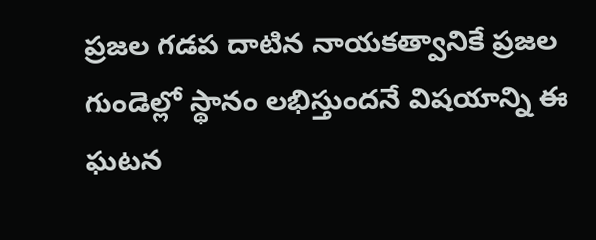ప్రజల గడప దాటిన నాయకత్వానికే ప్రజల గుండెల్లో స్థానం లభిస్తుందనే విషయాన్ని ఈ ఘటన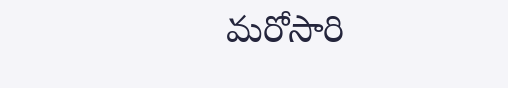మరోసారి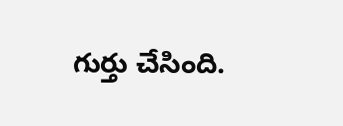గుర్తు చేసింది.